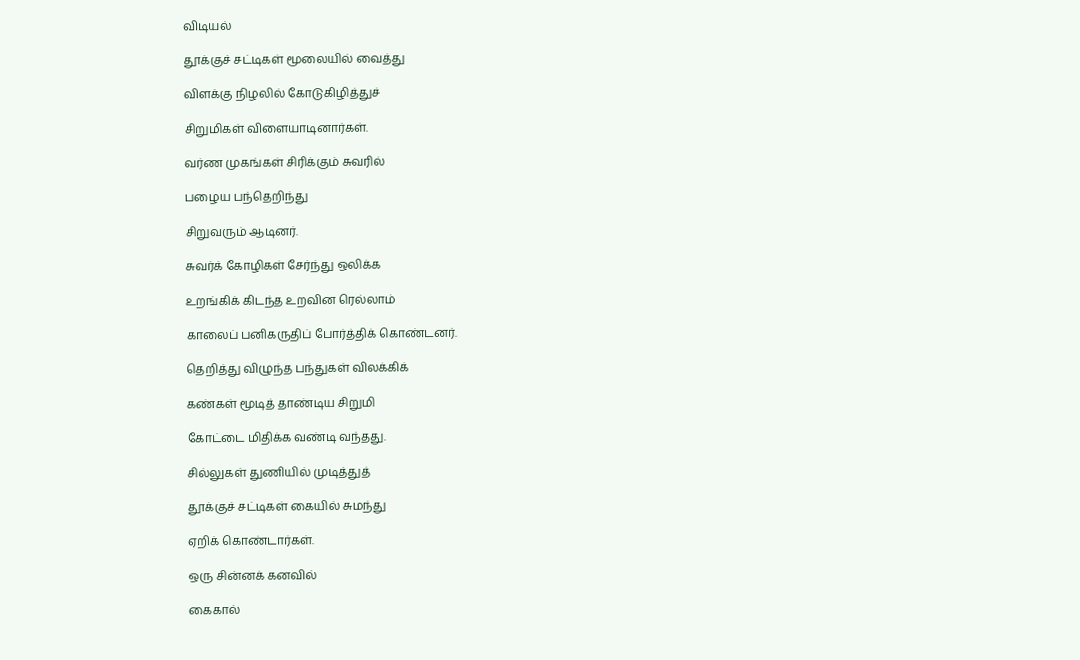விடியல்

தூக்குச் சட்டிகள் மூலையில் வைத்து

விளக்கு நிழலில் கோடுகிழித்துச்

சிறுமிகள் விளையாடினார்கள்.

வர்ண முகங்கள் சிரிக்கும் சுவரில்

பழைய பந்தெறிந்து

சிறுவரும் ஆடினர்.

சுவர்க் கோழிகள் சேர்ந்து ஒலிக்க

உறங்கிக் கிடந்த உறவின ரெல்லாம்

காலைப் பனிகருதிப் போர்த்திக் கொண்டனர்.

தெறித்து விழுந்த பந்துகள் விலக்கிக்

கண்கள் மூடித் தாண்டிய சிறுமி

கோட்டை மிதிக்க வண்டி வந்தது.

சில்லுகள் துணியில் முடித்துத்

தூக்குச் சட்டிகள் கையில் சுமந்து

ஏறிக் கொண்டார்கள்.

ஒரு சின்னக் கனவில்

கைகால்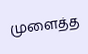முளைத்த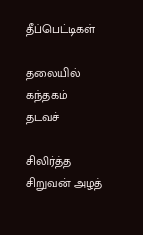தீப்பெட்டிகள்

தலையில் கந்தகம் தடவச்

சிலிர்த்த சிறுவன் அழத்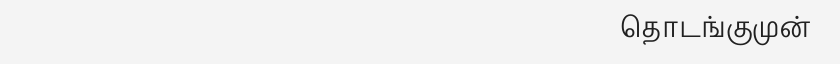தொடங்குமுன்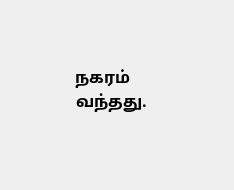நகரம் வந்தது.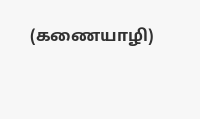(கணையாழி)